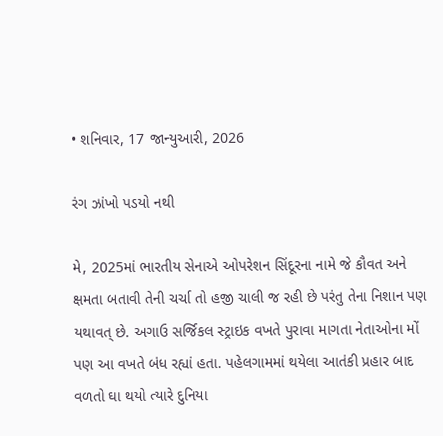• શનિવાર, 17 જાન્યુઆરી, 2026

રંગ ઝાંખો પડયો નથી

મે, 2025માં ભારતીય સેનાએ ઓપરેશન સિંદૂરના નામે જે કૌવત અને ક્ષમતા બતાવી તેની ચર્ચા તો હજી ચાલી જ રહી છે પરંતુ તેના નિશાન પણ યથાવત્ છે. અગાઉ સર્જિકલ સ્ટ્રાઇક વખતે પુરાવા માગતા નેતાઓના મોં પણ આ વખતે બંધ રહ્યાં હતા. પહેલગામમાં થયેલા આતંકી પ્રહાર બાદ વળતો ઘા થયો ત્યારે દુનિયા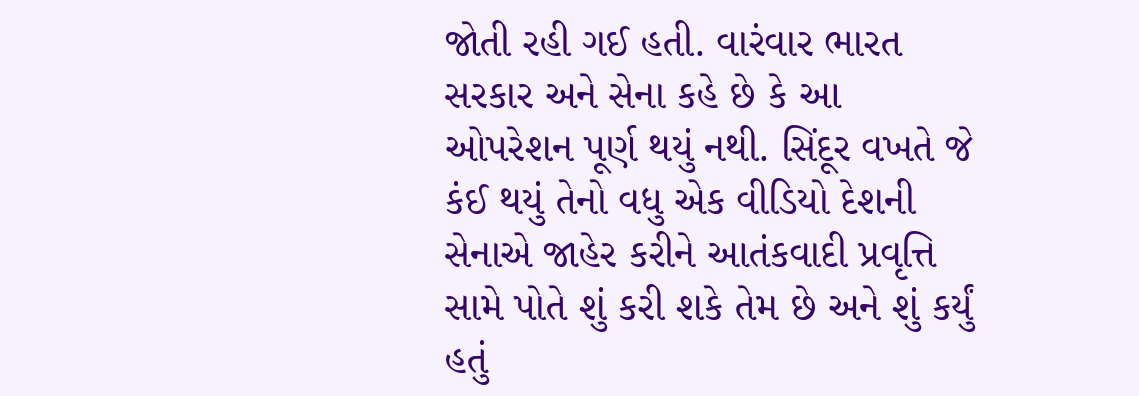જોતી રહી ગઈ હતી. વારંવાર ભારત સરકાર અને સેના કહે છે કે આ ઓપરેશન પૂર્ણ થયું નથી. સિંદૂર વખતે જે કંઈ થયું તેનો વધુ એક વીડિયો દેશની સેનાએ જાહેર કરીને આતંકવાદી પ્રવૃત્તિ સામે પોતે શું કરી શકે તેમ છે અને શું કર્યું હતું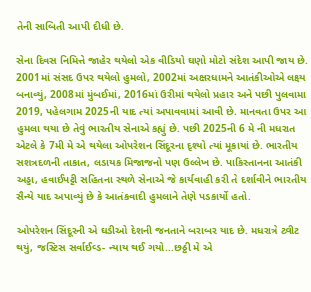તેની સાબિતી આપી દીધી છે.

સેના દિવસ નિમિત્તે જાહેર થયેલો એક વીડિયો ઘણો મોટો સંદેશ આપી જાય છે. 2001માં સંસદ ઉપર થયેલો હુમલો, 2002માં અક્ષરધામને આતંકીઓએ લક્ષ્ય બનાવ્યું, 2008માં મુંબઈમાં, 2016માં ઉરીમાં થયેલો પ્રહાર અને પછી પુલવામા 2019, પહેલગામ 2025ની યાદ ત્યાં અપાવવામાં આવી છે. માનવતા ઉપર આ હુમલા થયા છે તેવું ભારતીય સેનાએ કહ્યું છે. પછી 2025ની 6 મે ની મધરાત એટલે કે 7મી મે એ થયેલા ઓપરેશન સિંદૂરના દૃશ્યો ત્યાં મૂકાયાં છે. ભારતીય સશત્રદળની તાકાત, લડાયક મિજાજનો પણ ઉલ્લેખ છે. પાકિસ્તાનના આતંકી અડ્ડા, હવાઈપટ્ટી સહિતના સ્થળે સેનાએ જે કાર્યવાહી કરી તે દર્શાવીને ભારતીય સૈન્યે યાદ અપાવ્યું છે કે આતંકવાદી હુમલાને તેણે પડકાર્યો હતો.

ઓપરેશન સિંદૂરની એ ઘડીઓ દેશની જનતાને બરાબર યાદ છે. મધરાત્રે ટ્વીટ થયું, જસ્ટિસ સર્વાઈવ્ડ- ન્યાય થઈ ગયો...છઠ્ઠી મે એ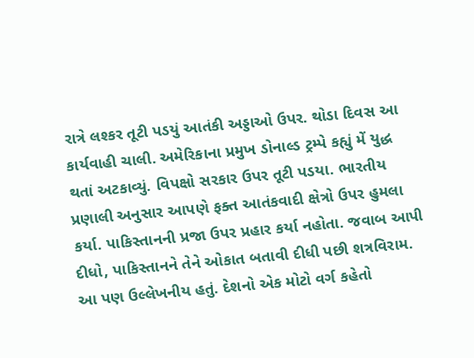રાત્રે લશ્કર તૂટી પડયું આતંકી અડ્ડાઓ ઉપર. થોડા દિવસ આ કાર્યવાહી ચાલી. અમેરિકાના પ્રમુખ ડોનાલ્ડ ટ્રમ્પે કહ્યું મેં યુદ્ધ થતાં અટકાવ્યું. વિપક્ષો સરકાર ઉપર તૂટી પડયા. ભારતીય પ્રણાલી અનુસાર આપણે ફક્ત આતંકવાદી ક્ષેત્રો ઉપર હુમલા કર્યા. પાકિસ્તાનની પ્રજા ઉપર પ્રહાર કર્યા નહોતા. જવાબ આપી દીધો, પાકિસ્તાનને તેને ઓકાત બતાવી દીધી પછી શત્રવિરામ. આ પણ ઉલ્લેખનીય હતું. દેશનો એક મોટો વર્ગ કહેતો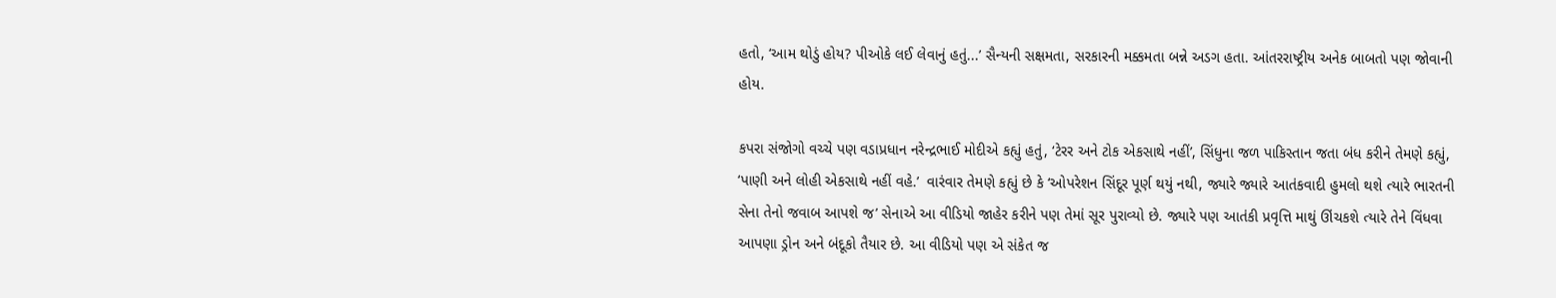હતો, ‘આમ થોડું હોય? પીઓકે લઈ લેવાનું હતું...’ સૈન્યની સક્ષમતા, સરકારની મક્કમતા બન્ને અડગ હતા. આંતરરાષ્ટ્રીય અનેક બાબતો પણ જોવાની હોય.

કપરા સંજોગો વચ્ચે પણ વડાપ્રધાન નરેન્દ્રભાઈ મોદીએ કહ્યું હતું, ‘ટેરર અને ટોક એકસાથે નહીં’, સિંધુના જળ પાકિસ્તાન જતા બંધ કરીને તેમણે કહ્યું, ‘પાણી અને લોહી એકસાથે નહીં વહે.’  વારંવાર તેમણે કહ્યું છે કે ‘ઓપરેશન સિંદૂર પૂર્ણ થયું નથી, જ્યારે જ્યારે આતંકવાદી હુમલો થશે ત્યારે ભારતની સેના તેનો જવાબ આપશે જ’ સેનાએ આ વીડિયો જાહેર કરીને પણ તેમાં સૂર પુરાવ્યો છે. જ્યારે પણ આતંકી પ્રવૃત્તિ માથું ઊંચકશે ત્યારે તેને વિંધવા આપણા ડ્રોન અને બંદૂકો તૈયાર છે. આ વીડિયો પણ એ સંકેત જ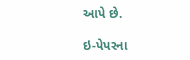આપે છે.

ઇ-પેપરના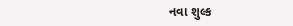નવા શુલ્ક